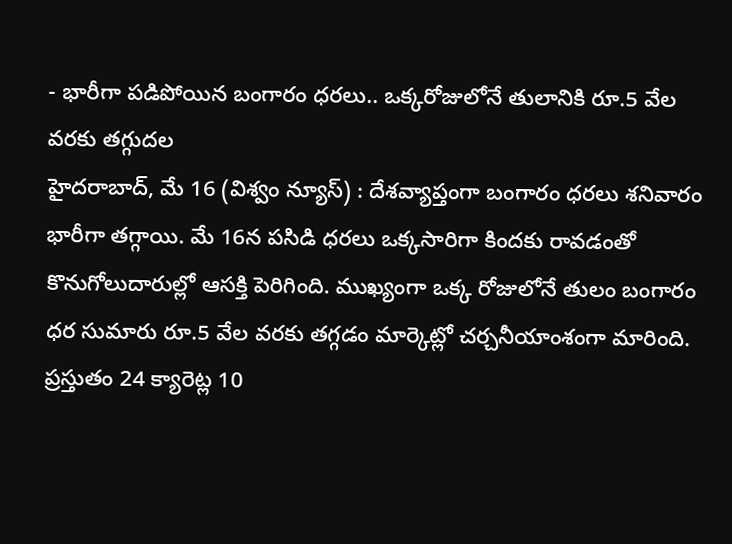- భారీగా పడిపోయిన బంగారం ధరలు.. ఒక్కరోజులోనే తులానికి రూ.5 వేల వరకు తగ్గుదల
హైదరాబాద్, మే 16 (విశ్వం న్యూస్) : దేశవ్యాప్తంగా బంగారం ధరలు శనివారం భారీగా తగ్గాయి. మే 16న పసిడి ధరలు ఒక్కసారిగా కిందకు రావడంతో కొనుగోలుదారుల్లో ఆసక్తి పెరిగింది. ముఖ్యంగా ఒక్క రోజులోనే తులం బంగారం ధర సుమారు రూ.5 వేల వరకు తగ్గడం మార్కెట్లో చర్చనీయాంశంగా మారింది.
ప్రస్తుతం 24 క్యారెట్ల 10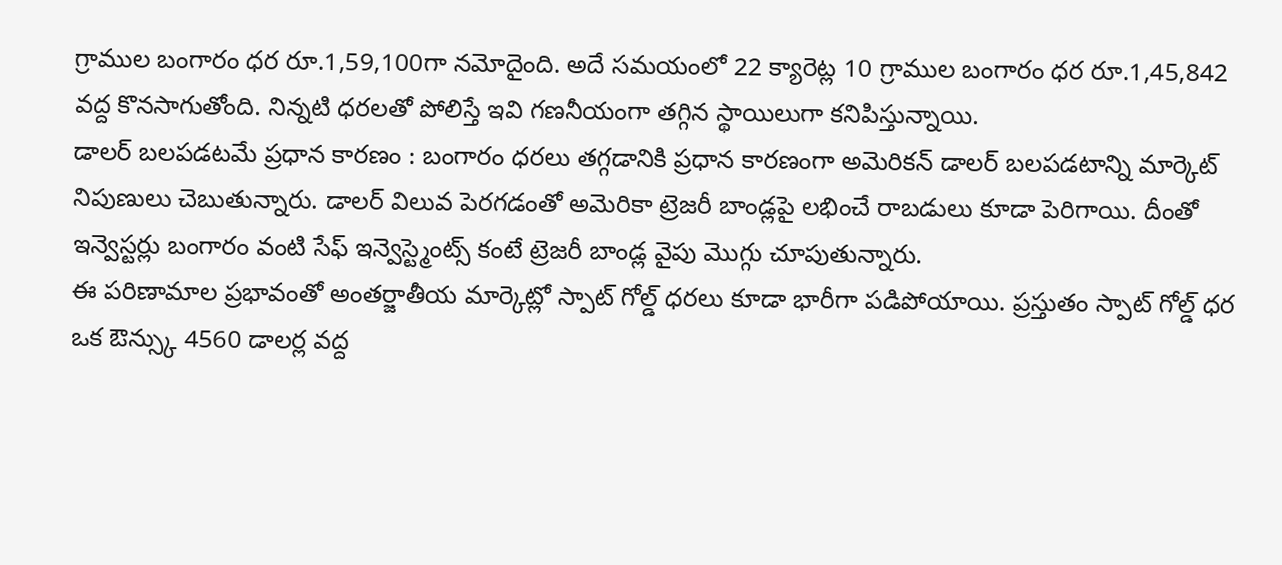గ్రాముల బంగారం ధర రూ.1,59,100గా నమోదైంది. అదే సమయంలో 22 క్యారెట్ల 10 గ్రాముల బంగారం ధర రూ.1,45,842 వద్ద కొనసాగుతోంది. నిన్నటి ధరలతో పోలిస్తే ఇవి గణనీయంగా తగ్గిన స్థాయిలుగా కనిపిస్తున్నాయి.
డాలర్ బలపడటమే ప్రధాన కారణం : బంగారం ధరలు తగ్గడానికి ప్రధాన కారణంగా అమెరికన్ డాలర్ బలపడటాన్ని మార్కెట్ నిపుణులు చెబుతున్నారు. డాలర్ విలువ పెరగడంతో అమెరికా ట్రెజరీ బాండ్లపై లభించే రాబడులు కూడా పెరిగాయి. దీంతో ఇన్వెస్టర్లు బంగారం వంటి సేఫ్ ఇన్వెస్ట్మెంట్స్ కంటే ట్రెజరీ బాండ్ల వైపు మొగ్గు చూపుతున్నారు.
ఈ పరిణామాల ప్రభావంతో అంతర్జాతీయ మార్కెట్లో స్పాట్ గోల్డ్ ధరలు కూడా భారీగా పడిపోయాయి. ప్రస్తుతం స్పాట్ గోల్డ్ ధర ఒక ఔన్స్కు 4560 డాలర్ల వద్ద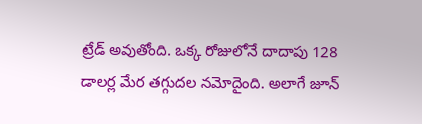ట్రేడ్ అవుతోంది. ఒక్క రోజులోనే దాదాపు 128 డాలర్ల మేర తగ్గుదల నమోదైంది. అలాగే జూన్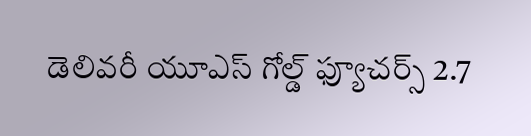డెలివరీ యూఎస్ గోల్డ్ ఫ్యూచర్స్ 2.7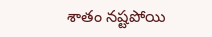శాతం నష్టపోయి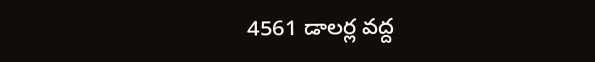4561 డాలర్ల వద్ద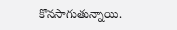కొనసాగుతున్నాయి.